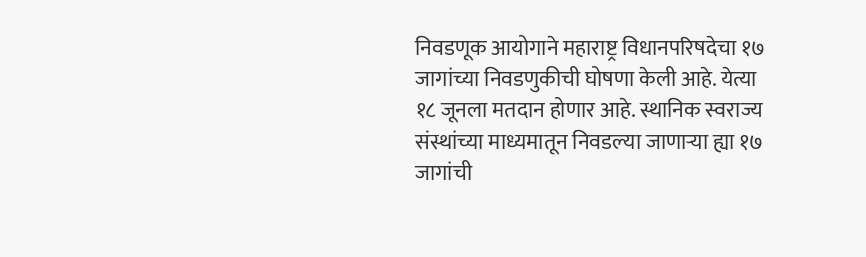निवडणूक आयोगाने महाराष्ट्र विधानपरिषदेचा १७ जागांच्या निवडणुकीची घोषणा केली आहे. येत्या १८ जूनला मतदान होणार आहे. स्थानिक स्वराज्य संस्थांच्या माध्यमातून निवडल्या जाणाऱ्या ह्या १७ जागांची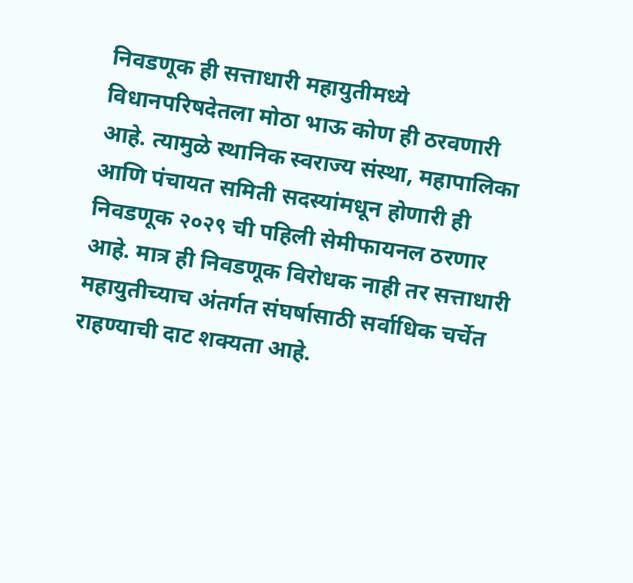निवडणूक ही सत्ताधारी महायुतीमध्ये विधानपरिषदेतला मोठा भाऊ कोण ही ठरवणारी आहे. त्यामुळे स्थानिक स्वराज्य संस्था, महापालिका आणि पंचायत समिती सदस्यांमधून होणारी ही निवडणूक २०२९ ची पहिली सेमीफायनल ठरणार आहे. मात्र ही निवडणूक विरोधक नाही तर सत्ताधारी महायुतीच्याच अंतर्गत संघर्षासाठी सर्वाधिक चर्चेत राहण्याची दाट शक्यता आहे.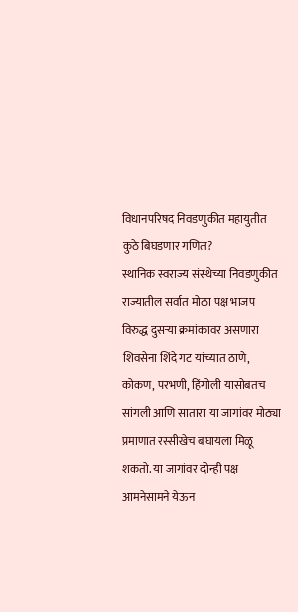विधानपरिषद निवडणुकीत महायुतीत कुठे बिघडणार गणित?
स्थानिक स्वराज्य संस्थेच्या निवडणुकीत राज्यातील सर्वात मोठा पक्ष भाजप विरुद्ध दुसऱ्या क्रमांकावर असणारा शिवसेना शिंदे गट यांच्यात ठाणे, कोकण, परभणी, हिंगोली यासोबतच सांगली आणि सातारा या जागांवर मोठ्या प्रमाणात रस्सीखेच बघायला मिळू शकतो. या जागांवर दोन्ही पक्ष आमनेसामने येऊन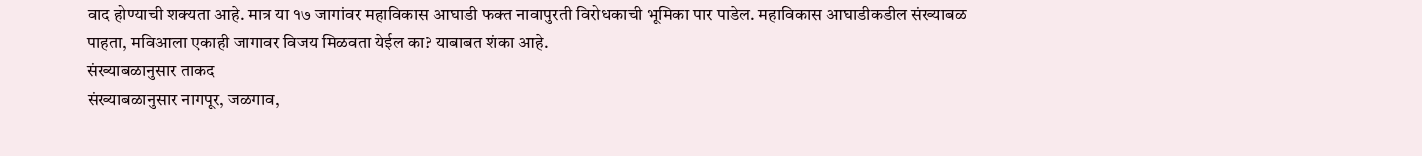वाद होण्याची शक्यता आहे. मात्र या १७ जागांवर महाविकास आघाडी फक्त नावापुरती विरोधकाची भूमिका पार पाडेल. महाविकास आघाडीकडील संख्याबळ पाहता, मविआला एकाही जागावर विजय मिळवता येईल का? याबाबत शंका आहे.
संख्याबळानुसार ताकद
संख्याबळानुसार नागपूर, जळगाव,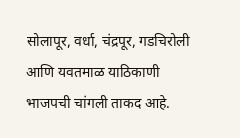सोलापूर, वर्धा, चंद्रपूर, गडचिरोली आणि यवतमाळ याठिकाणी भाजपची चांगली ताकद आहे.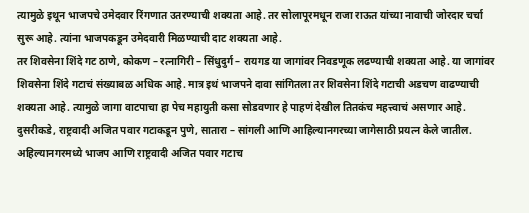त्यामुळे इथून भाजपचे उमेदवार रिंगणात उतरण्याची शक्यता आहे. तर सोलापूरमधून राजा राऊत यांच्या नावाची जोरदार चर्चा सुरू आहे. त्यांना भाजपकडून उमेदवारी मिळण्याची दाट शक्यता आहे.
तर शिवसेना शिंदे गट ठाणे, कोकण – रत्नागिरी – सिंधुदुर्ग – रायगड या जागांवर निवडणूक लढण्याची शक्यता आहे. या जागांवर शिवसेना शिंदे गटाचं संख्याबळ अधिक आहे. मात्र इथं भाजपने दावा सांगितला तर शिवसेना शिंदे गटाची अडचण वाढण्याची शक्यता आहे. त्यामुळे जागा वाटपाचा हा पेच महायुती कसा सोडवणार हे पाहणं देखील तितकंच महत्त्वाचं असणार आहे.
दुसरीकडे, राष्ट्रवादी अजित पवार गटाकडून पुणे, सातारा – सांगली आणि आहिल्यानगरच्या जागेसाठी प्रयत्न केले जातील. अहिल्यानगरमध्ये भाजप आणि राष्ट्रवादी अजित पवार गटाच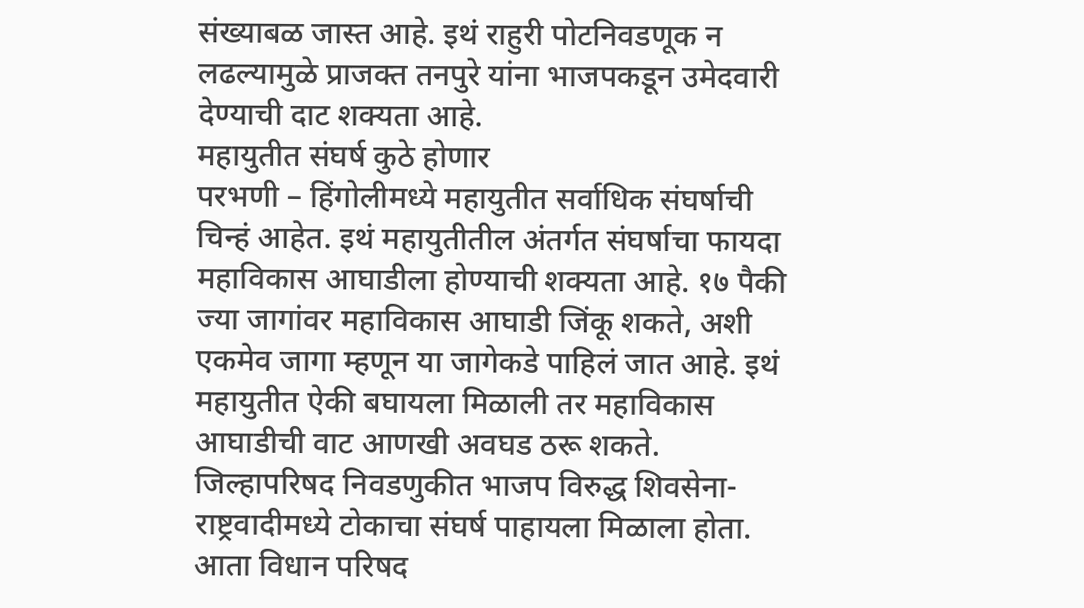संख्याबळ जास्त आहे. इथं राहुरी पोटनिवडणूक न लढल्यामुळे प्राजक्त तनपुरे यांना भाजपकडून उमेदवारी देण्याची दाट शक्यता आहे.
महायुतीत संघर्ष कुठे होणार
परभणी – हिंगोलीमध्ये महायुतीत सर्वाधिक संघर्षाची चिन्हं आहेत. इथं महायुतीतील अंतर्गत संघर्षाचा फायदा महाविकास आघाडीला होण्याची शक्यता आहे. १७ पैकी ज्या जागांवर महाविकास आघाडी जिंकू शकते, अशी एकमेव जागा म्हणून या जागेकडे पाहिलं जात आहे. इथं महायुतीत ऐकी बघायला मिळाली तर महाविकास आघाडीची वाट आणखी अवघड ठरू शकते. जिल्हापरिषद निवडणुकीत भाजप विरुद्ध शिवसेना- राष्ट्रवादीमध्ये टोकाचा संघर्ष पाहायला मिळाला होता. आता विधान परिषद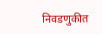निवडणुकीत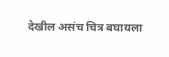देखील असंच चित्र बघायला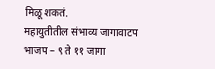मिळू शकतं.
महायुतीतील संभाव्य जागावाटप
भाजप – ९ ते ११ जागा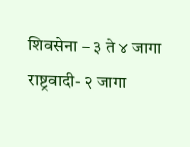शिवसेना – ३ ते ४ जागा
राष्ट्रवादी- २ जागा